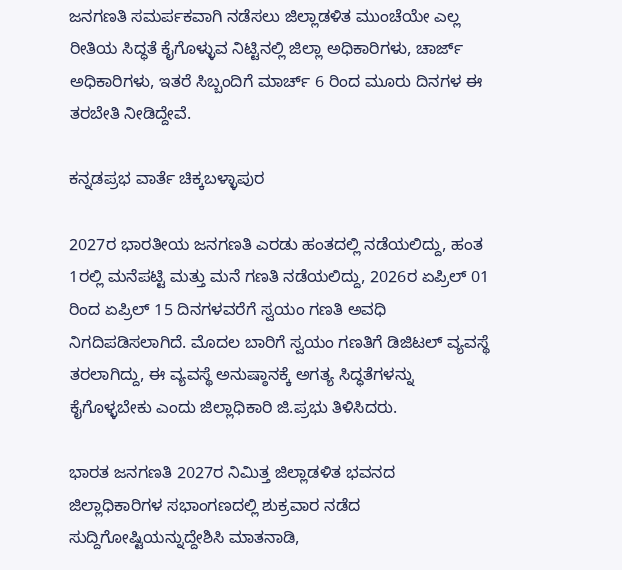ಜನಗಣತಿ ಸಮರ್ಪಕವಾಗಿ ನಡೆಸಲು ಜಿಲ್ಲಾಡಳಿತ ಮುಂಚೆಯೇ ಎಲ್ಲ ರೀತಿಯ ಸಿದ್ಧತೆ ಕೈಗೊಳ್ಳುವ ನಿಟ್ಟಿನಲ್ಲಿ ಜಿಲ್ಲಾ ಅಧಿಕಾರಿಗಳು, ಚಾರ್ಜ್ ಅಧಿಕಾರಿಗಳು, ಇತರೆ ಸಿಬ್ಬಂದಿಗೆ ಮಾರ್ಚ್ 6 ರಿಂದ ಮೂರು ದಿನಗಳ ಈ ತರಬೇತಿ ನೀಡಿದ್ದೇವೆ.

ಕನ್ನಡಪ್ರಭ ವಾರ್ತೆ ಚಿಕ್ಕಬಳ್ಳಾಪುರ

2027ರ ಭಾರತೀಯ ಜನಗಣತಿ ಎರಡು ಹಂತದಲ್ಲಿ ನಡೆಯಲಿದ್ದು, ಹಂತ 1ರಲ್ಲಿ ಮನೆಪಟ್ಟಿ ಮತ್ತು ಮನೆ ಗಣತಿ ನಡೆಯಲಿದ್ದು, 2026ರ ಏಪ್ರಿಲ್ 01 ರಿಂದ ಏಪ್ರಿಲ್ 15 ದಿನಗಳವರೆಗೆ ಸ್ವಯಂ ಗಣತಿ ಅವಧಿ ನಿಗದಿಪಡಿಸಲಾಗಿದೆ. ಮೊದಲ ಬಾರಿಗೆ ಸ್ವಯಂ ಗಣತಿಗೆ ಡಿಜಿಟಲ್ ವ್ಯವಸ್ಥೆ ತರಲಾಗಿದ್ದು, ಈ ವ್ಯವಸ್ಥೆ ಅನುಷ್ಠಾನಕ್ಕೆ ಅಗತ್ಯ ಸಿದ್ಧತೆಗಳನ್ನು ಕೈಗೊಳ್ಳಬೇಕು ಎಂದು ಜಿಲ್ಲಾಧಿಕಾರಿ ಜಿ.ಪ್ರಭು ತಿಳಿಸಿದರು.

ಭಾರತ ಜನಗಣತಿ 2027ರ ನಿಮಿತ್ತ ಜಿಲ್ಲಾಡಳಿತ ಭವನದ ಜಿಲ್ಲಾಧಿಕಾರಿಗಳ ಸಭಾಂಗಣದಲ್ಲಿ ಶುಕ್ರವಾರ ನಡೆದ ಸುದ್ದಿಗೋಷ್ಟಿಯನ್ನುದ್ದೇಶಿಸಿ ಮಾತನಾಡಿ,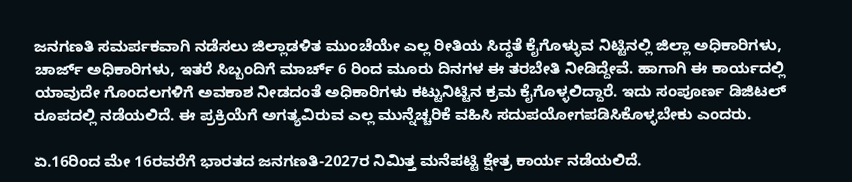ಜನಗಣತಿ ಸಮರ್ಪಕವಾಗಿ ನಡೆಸಲು ಜಿಲ್ಲಾಡಳಿತ ಮುಂಚೆಯೇ ಎಲ್ಲ ರೀತಿಯ ಸಿದ್ಧತೆ ಕೈಗೊಳ್ಳುವ ನಿಟ್ಟಿನಲ್ಲಿ ಜಿಲ್ಲಾ ಅಧಿಕಾರಿಗಳು, ಚಾರ್ಜ್ ಅಧಿಕಾರಿಗಳು, ಇತರೆ ಸಿಬ್ಬಂದಿಗೆ ಮಾರ್ಚ್ 6 ರಿಂದ ಮೂರು ದಿನಗಳ ಈ ತರಬೇತಿ ನೀಡಿದ್ದೇವೆ. ಹಾಗಾಗಿ ಈ ಕಾರ್ಯದಲ್ಲಿ ಯಾವುದೇ ಗೊಂದಲಗಳಿಗೆ ಅವಕಾಶ ನೀಡದಂತೆ ಅಧಿಕಾರಿಗಳು ಕಟ್ಟುನಿಟ್ಟಿನ ಕ್ರಮ ಕೈಗೊಳ್ಳಲಿದ್ದಾರೆ. ಇದು ಸಂಪೂರ್ಣ ಡಿಜಿಟಲ್ ರೂಪದಲ್ಲಿ ನಡೆಯಲಿದೆ. ಈ ಪ್ರಕ್ರಿಯೆಗೆ ಅಗತ್ಯವಿರುವ ಎಲ್ಲ ಮುನ್ನೆಚ್ಚರಿಕೆ ವಹಿಸಿ ಸದುಪಯೋಗಪಡಿಸಿಕೊಳ್ಳಬೇಕು ಎಂದರು.

ಏ.16ರಿಂದ ಮೇ 16ರವರೆಗೆ ಭಾರತದ ಜನಗಣತಿ-2027ರ ನಿಮಿತ್ತ ಮನೆಪಟ್ಟಿ ಕ್ಷೇತ್ರ ಕಾರ್ಯ ನಡೆಯಲಿದೆ.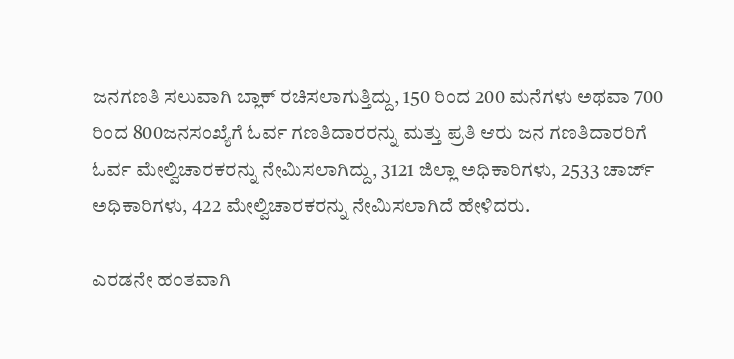ಜನಗಣತಿ ಸಲುವಾಗಿ ಬ್ಲಾಕ್ ರಚಿಸಲಾಗುತ್ತಿದ್ದು, 150 ರಿಂದ 200 ಮನೆಗಳು ಅಥವಾ 700 ರಿಂದ 800ಜನಸಂಖ್ಯೆಗೆ ಓರ್ವ ಗಣತಿದಾರರನ್ನು ಮತ್ತು ಪ್ರತಿ ಆರು ಜನ ಗಣತಿದಾರರಿಗೆ ಓರ್ವ ಮೇಲ್ವಿಚಾರಕರನ್ನು ನೇಮಿಸಲಾಗಿದ್ದು, 3121 ಜಿಲ್ಲಾ ಅಧಿಕಾರಿಗಳು, 2533 ಚಾರ್ಜ್ ಅಧಿಕಾರಿಗಳು, 422 ಮೇಲ್ವಿಚಾರಕರನ್ನು ನೇಮಿಸಲಾಗಿದೆ ಹೇಳಿದರು.

ಎರಡನೇ ಹಂತವಾಗಿ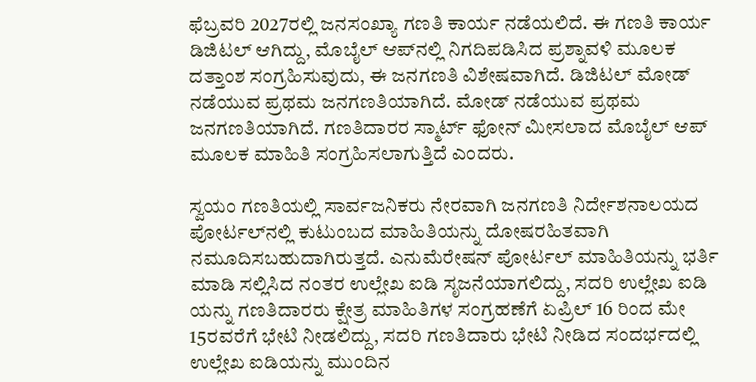ಫೆಬ್ರವರಿ 2027ರಲ್ಲಿ ಜನಸಂಖ್ಯಾ ಗಣತಿ ಕಾರ್ಯ ನಡೆಯಲಿದೆ. ಈ ಗಣತಿ ಕಾರ್ಯ ಡಿಜಿಟಲ್ ಆಗಿದ್ದು, ಮೊಬೈಲ್ ಆಪ್‌ನಲ್ಲಿ ನಿಗದಿಪಡಿಸಿದ ಪ್ರಶ್ನಾವಳಿ ಮೂಲಕ ದತ್ತಾಂಶ ಸಂಗ್ರಹಿಸುವುದು, ಈ ಜನಗಣತಿ ವಿಶೇಷವಾಗಿದೆ. ಡಿಜಿಟಲ್ ಮೋಡ್ ನಡೆಯುವ ಪ್ರಥಮ ಜನಗಣತಿಯಾಗಿದೆ. ಮೋಡ್ ನಡೆಯುವ ಪ್ರಥಮ ಜನಗಣತಿಯಾಗಿದೆ. ಗಣತಿದಾರರ ಸ್ಮಾರ್ಟ್‌ ಫೋನ್ ಮೀಸಲಾದ ಮೊಬೈಲ್‌ ಆಪ್ ಮೂಲಕ ಮಾಹಿತಿ ಸಂಗ್ರಹಿಸಲಾಗುತ್ತಿದೆ ಎಂದರು.

ಸ್ವಯಂ ಗಣತಿಯಲ್ಲಿ ಸಾರ್ವಜನಿಕರು ನೇರವಾಗಿ ಜನಗಣತಿ ನಿರ್ದೇಶನಾಲಯದ ಪೋರ್ಟಲ್‌ನಲ್ಲಿ ಕುಟುಂಬದ ಮಾಹಿತಿಯನ್ನು ದೋಷರಹಿತವಾಗಿ ನಮೂದಿಸಬಹುದಾಗಿರುತ್ತದೆ. ಎನುಮೆರೇಷನ್ ಪೋರ್ಟಲ್ ಮಾಹಿತಿಯನ್ನು ಭರ್ತಿ ಮಾಡಿ ಸಲ್ಲಿಸಿದ ನಂತರ ಉಲ್ಲೇಖ ಐಡಿ ಸೃಜನೆಯಾಗಲಿದ್ದು, ಸದರಿ ಉಲ್ಲೇಖ ಐಡಿ ಯನ್ನು ಗಣತಿದಾರರು ಕ್ಷೇತ್ರ ಮಾಹಿತಿಗಳ ಸಂಗ್ರಹಣೆಗೆ ಏಪ್ರಿಲ್ 16 ರಿಂದ ಮೇ 15ರವರೆಗೆ ಭೇಟಿ ನೀಡಲಿದ್ದು, ಸದರಿ ಗಣತಿದಾರು ಭೇಟಿ ನೀಡಿದ ಸಂದರ್ಭದಲ್ಲಿ ಉಲ್ಲೇಖ ಐಡಿಯನ್ನು ಮುಂದಿನ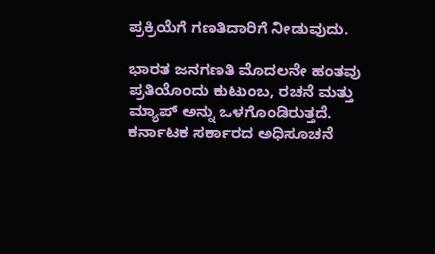ಪ್ರಕ್ರಿಯೆಗೆ ಗಣತಿದಾರಿಗೆ ನೀಡುವುದು.

ಭಾರತ ಜನಗಣತಿ ಮೊದಲನೇ ಹಂತವು ಪ್ರತಿಯೊಂದು ಕುಟುಂಬ, ರಚನೆ ಮತ್ತು ಮ್ಯಾಪ್ ಅನ್ನು ಒಳಗೊಂಡಿರುತ್ತದೆ. ಕರ್ನಾಟಕ ಸರ್ಕಾರದ ಅಧಿಸೂಚನೆ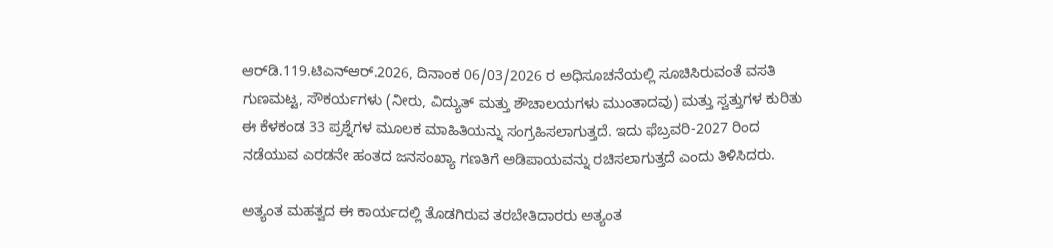ಆರ್‌ಡಿ.119.ಟಿಎನ್‌ಆರ್.2026, ದಿನಾಂಕ 06/03/2026 ರ ಅಧಿಸೂಚನೆಯಲ್ಲಿ ಸೂಚಿಸಿರುವಂತೆ ವಸತಿ ಗುಣಮಟ್ಟ, ಸೌಕರ್ಯಗಳು (ನೀರು, ವಿದ್ಯುತ್ ಮತ್ತು ಶೌಚಾಲಯಗಳು ಮುಂತಾದವು) ಮತ್ತು ಸ್ವತ್ತುಗಳ ಕುರಿತು ಈ ಕೆಳಕಂಡ 33 ಪ್ರಶ್ನೆಗಳ ಮೂಲಕ ಮಾಹಿತಿಯನ್ನು ಸಂಗ್ರಹಿಸಲಾಗುತ್ತದೆ. ಇದು ಫೆಬ್ರವರಿ-2027 ರಿಂದ ನಡೆಯುವ ಎರಡನೇ ಹಂತದ ಜನಸಂಖ್ಯಾ ಗಣತಿಗೆ ಅಡಿಪಾಯವನ್ನು ರಚಿಸಲಾಗುತ್ತದೆ ಎಂದು ತಿಳಿಸಿದರು.

ಅತ್ಯಂತ ಮಹತ್ವದ ಈ ಕಾರ್ಯದಲ್ಲಿ ತೊಡಗಿರುವ ತರಬೇತಿದಾರರು ಅತ್ಯಂತ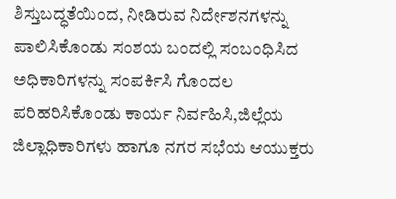ಶಿಸ್ತುಬದ್ಧತೆಯಿಂದ, ನೀಡಿರುವ ನಿರ್ದೇಶನಗಳನ್ನು ಪಾಲಿಸಿಕೊಂಡು ಸಂಶಯ ಬಂದಲ್ಲಿ ಸಂಬಂಧಿಸಿದ ಅಧಿಕಾರಿಗಳನ್ನು ಸಂಪರ್ಕಿಸಿ ಗೊಂದಲ ಪರಿಹರಿಸಿಕೊಂಡು ಕಾರ್ಯ ನಿರ್ವಹಿಸಿ,ಜಿಲ್ಲೆಯ ಜಿಲ್ಲಾಧಿಕಾರಿಗಳು ಹಾಗೂ ನಗರ ಸಭೆಯ ಆಯುಕ್ತರು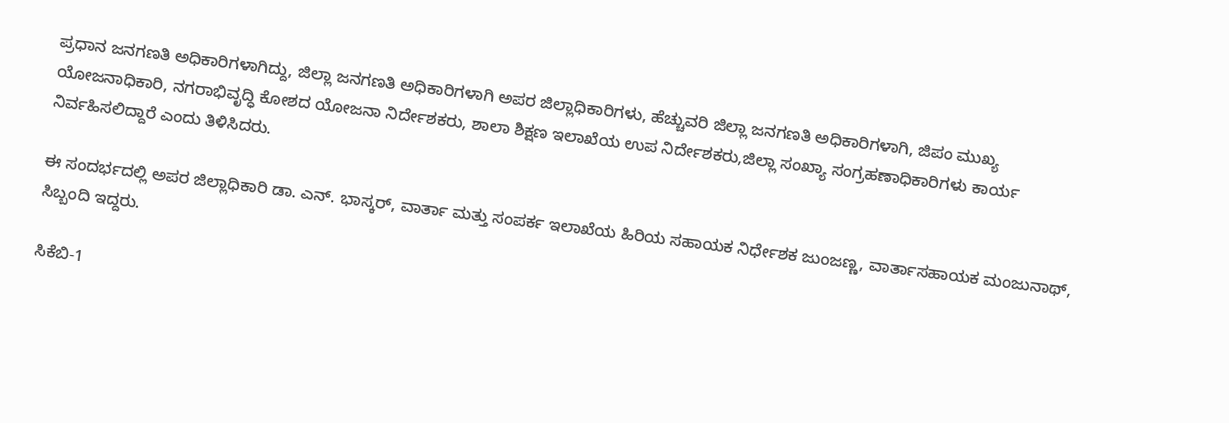ಪ್ರಧಾನ ಜನಗಣತಿ ಅಧಿಕಾರಿಗಳಾಗಿದ್ದು, ಜಿಲ್ಲಾ ಜನಗಣತಿ ಅಧಿಕಾರಿಗಳಾಗಿ ಅಪರ ಜಿಲ್ಲಾಧಿಕಾರಿಗಳು, ಹೆಚ್ಚುವರಿ ಜಿಲ್ಲಾ ಜನಗಣತಿ ಅಧಿಕಾರಿಗಳಾಗಿ, ಜಿಪಂ ಮುಖ್ಯ ಯೋಜನಾಧಿಕಾರಿ, ನಗರಾಭಿವೃದ್ಧಿ ಕೋಶದ ಯೋಜನಾ ನಿರ್ದೇಶಕರು, ಶಾಲಾ ಶಿಕ್ಷಣ ಇಲಾಖೆಯ ಉಪ ನಿರ್ದೇಶಕರು,ಜಿಲ್ಲಾ ಸಂಖ್ಯಾ ಸಂಗ್ರಹಣಾಧಿಕಾರಿಗಳು ಕಾರ್ಯ ನಿರ್ವಹಿಸಲಿದ್ದಾರೆ ಎಂದು ತಿಳಿಸಿದರು.

ಈ ಸಂದರ್ಭದಲ್ಲಿ ಅಪರ ಜಿಲ್ಲಾಧಿಕಾರಿ ಡಾ. ಎನ್. ಭಾಸ್ಕರ್, ವಾರ್ತಾ ಮತ್ತು ಸಂಪರ್ಕ ಇಲಾಖೆಯ ಹಿರಿಯ ಸಹಾಯಕ ನಿರ್ಧೇಶಕ ಜುಂಜಣ್ಣ, ವಾರ್ತಾಸಹಾಯಕ ಮಂಜುನಾಥ್, ಸಿಬ್ಬಂದಿ ಇದ್ದರು.

ಸಿಕೆಬಿ-1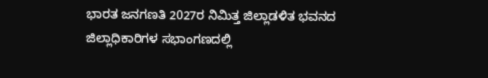ಭಾರತ ಜನಗಣತಿ 2027ರ ನಿಮಿತ್ತ ಜಿಲ್ಲಾಡಳಿತ ಭವನದ ಜಿಲ್ಲಾಧಿಕಾರಿಗಳ ಸಭಾಂಗಣದಲ್ಲಿ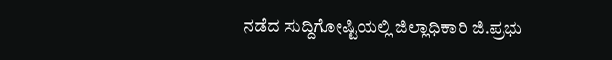ನಡೆದ ಸುದ್ದಿಗೋಷ್ಟಿಯಲ್ಲಿ ಜಿಲ್ಲಾಧಿಕಾರಿ ಜಿ.ಪ್ರಭು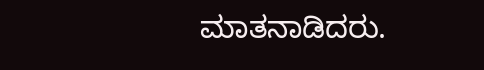ಮಾತನಾಡಿದರು.